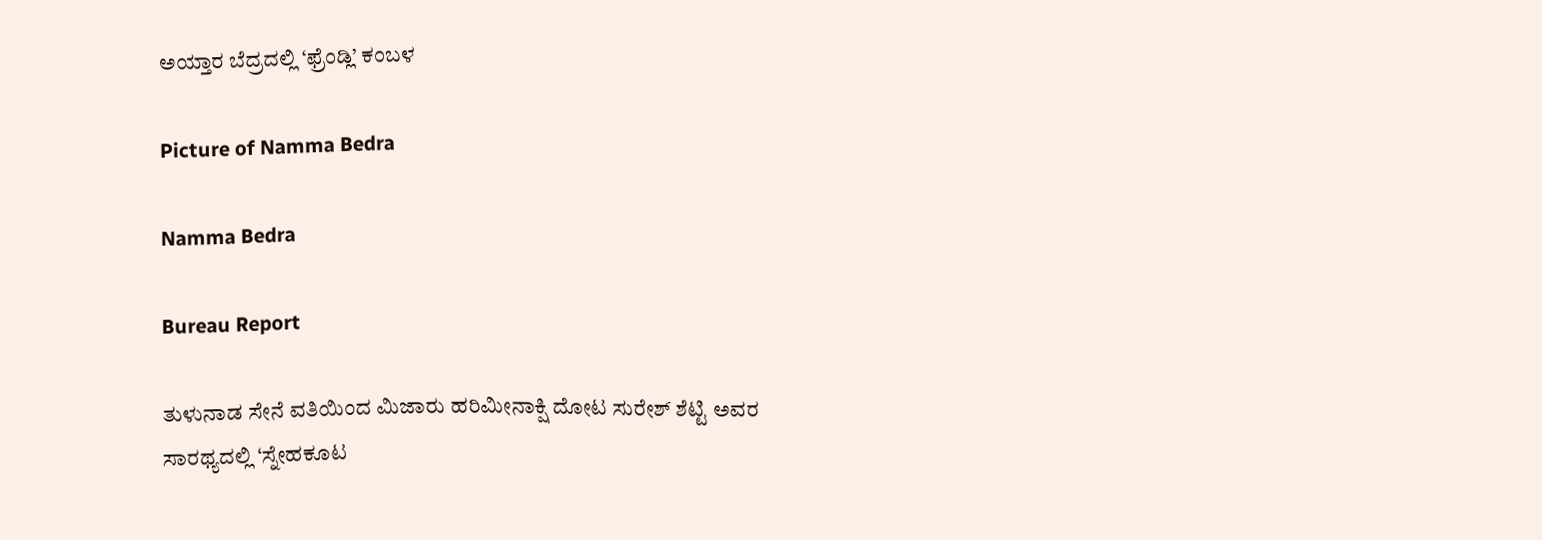ಅಯ್ತಾರ ಬೆದ್ರದಲ್ಲಿ ‘ಫ್ರೆಂಡ್ಲಿ’ ಕಂಬಳ

Picture of Namma Bedra

Namma Bedra

Bureau Report

ತುಳುನಾಡ ಸೇನೆ ವತಿಯಿಂದ ಮಿಜಾರು ಹರಿಮೀನಾಕ್ಷಿ ದೋಟ ಸುರೇಶ್ ಶೆಟ್ಟಿ ಅವರ ಸಾರಥ್ಯದಲ್ಲಿ ‘ಸ್ನೇಹಕೂಟ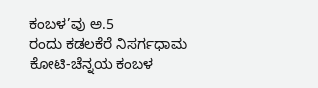ಕಂಬಳ’ವು ಅ.5
ರಂದು ಕಡಲಕೆರೆ ನಿಸರ್ಗಧಾಮ ಕೋಟಿ-ಚೆನ್ನಯ ಕಂಬಳ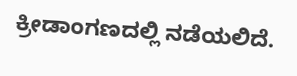ಕ್ರೀಡಾಂಗಣದಲ್ಲಿ ನಡೆಯಲಿದೆ.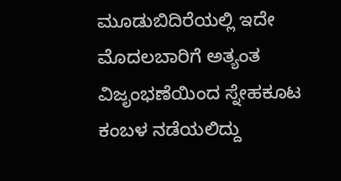ಮೂಡುಬಿದಿರೆಯಲ್ಲಿ ಇದೇ ಮೊದಲಬಾರಿಗೆ ಅತ್ಯಂತ ವಿಜೃಂಭಣೆಯಿಂದ ಸ್ನೇಹಕೂಟ ಕಂಬಳ ನಡೆಯಲಿದ್ದು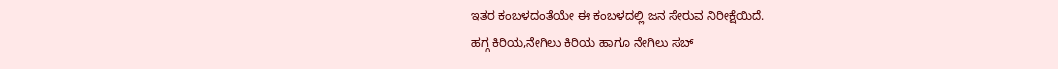ಇತರ ಕಂಬಳದಂತೆಯೇ ಈ ಕಂಬಳದಲ್ಲಿ ಜನ ಸೇರುವ ನಿರೀಕ್ಷೆಯಿದೆ.
ಹಗ್ಗ ಕಿರಿಯ,ನೇಗಿಲು ಕಿರಿಯ ಹಾಗೂ ನೇಗಿಲು ಸಬ್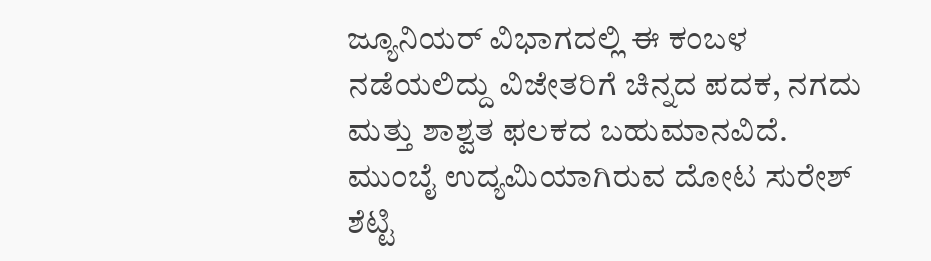ಜ್ಯೂನಿಯರ್ ವಿಭಾಗದಲ್ಲಿ ಈ ಕಂಬಳ ನಡೆಯಲಿದ್ದು ವಿಜೇತರಿಗೆ ಚಿನ್ನದ ಪದಕ, ನಗದು ಮತ್ತು ಶಾಶ್ವತ ಫಲಕದ ಬಹುಮಾನವಿದೆ.
ಮುಂಬೈ ಉದ್ಯಮಿಯಾಗಿರುವ ದೋಟ ಸುರೇಶ್ ಶೆಟ್ಟಿ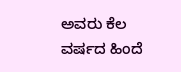ಅವರು ಕೆಲ ವರ್ಷದ ಹಿಂದೆ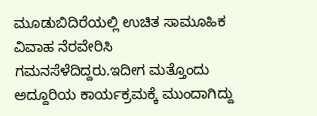ಮೂಡುಬಿದಿರೆಯಲ್ಲಿ ಉಚಿತ ಸಾಮೂಹಿಕ ವಿವಾಹ ನೆರವೇರಿಸಿ ಗಮನಸೆಳೆದಿದ್ದರು.ಇದೀಗ ಮತ್ತೊಂದು ಅದ್ದೂರಿಯ ಕಾರ್ಯಕ್ರಮಕ್ಕೆ ಮುಂದಾಗಿದ್ದು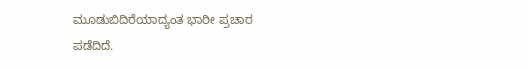ಮೂಡುಬಿದಿರೆಯಾದ್ಯಂತ ಭಾರೀ ಪ್ರಚಾರ ಪಡೆದಿದೆ.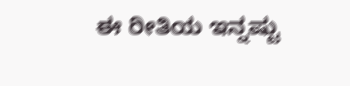ಈ ರೀತಿಯ ಇನ್ನಷ್ಟು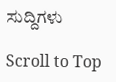ಸುದ್ದಿಗಳು

Scroll to Top